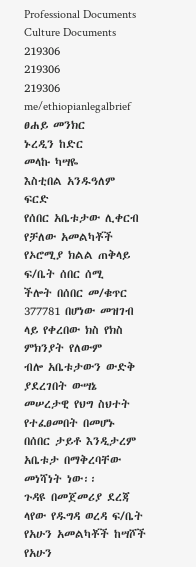Professional Documents
Culture Documents
219306
219306
219306
me/ethiopianlegalbrief
ፀሐይ መንክር
ኑረዲን ከድር
መላኩ ካሣዬ
እስቲበል አንዱዓለም
ፍርድ
የሰበር አቤቱታው ሊቀርብ የቻለው አመልካቾች የኦሮሚያ ክልል ጠቅላይ ፍ/ቤት ሰበር ሰሚ
ችሎት በሰበር መ/ቁጥር 377781 በሆነው መዝገብ ላይ የቀረበው ክስ የክስ ምክንያት የለውም
ብሎ አቤቱታውን ውድቅ ያደረገበት ውሣኔ መሠረታዊ የህግ ስህተት የተፈፀመበት በመሆኑ
በሰበር ታይቶ እንዲታረም አቤቱታ በማቅረባቸው መነሻነት ነው፡፡
ጉዳዩ በመጀመሪያ ደረጃ ላየው የዱግዳ ወረዳ ፍ/ቤት የአሁን አመልካቾች ከሣሾች የአሁን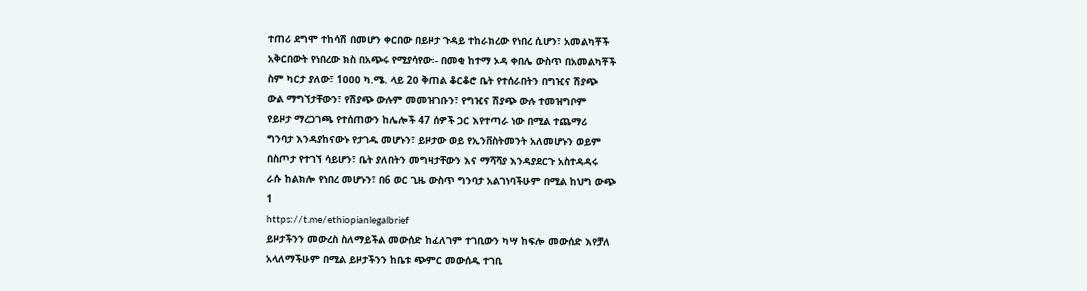ተጠሪ ደግሞ ተከሳሽ በመሆን ቀርበው በይዞታ ጉዳይ ተከራክረው የነበረ ሲሆን፣ አመልካቾች
አቅርበውት የነበረው ክስ በአጭሩ የሚያሳየው፡- በመቂ ከተማ ኦዳ ቀበሌ ውስጥ በአመልካቾች
ስም ካርታ ያለው፣ 1ዐዐዐ ካ.ሜ. ላይ 2ዐ ቅጠል ቆርቆሮ ቤት የተሰራበትን በግዢና ሽያጭ
ውል ማግኘታቸውን፣ የሽያጭ ውሉም መመዝገቡን፣ የግዢና ሽያጭ ውሉ ተመዝግቦም
የይዞታ ማረጋገጫ የተሰጠውን ከሌሎች 47 ሰዎች ጋር እየተጣራ ነው በሚል ተጨማሪ
ግንባታ እንዳያከናውኑ የታገዱ መሆኑን፣ ይዞታው ወይ የኢንቨስትመንት አለመሆኑን ወይም
በስጦታ የተገኘ ሳይሆን፣ ቤት ያለበትን መግዛታቸውን እና ማሻሻያ እንዳያደርጉ አስተዳዳሩ
ራሱ ከልክሎ የነበረ መሆኑን፣ በ6 ወር ጊዜ ውስጥ ግንባታ አልገነባችሁም በሚል ከህግ ውጭ
1
https://t.me/ethiopianlegalbrief
ይዞታችንን መውረስ ስለማይችል መውሰድ ከፈለገም ተገቢውን ካሣ ከፍሎ መውሰድ እየቻለ
አላለማችሁም በሚል ይዞታችንን ከቤቱ ጭምር መውሰዱ ተገቢ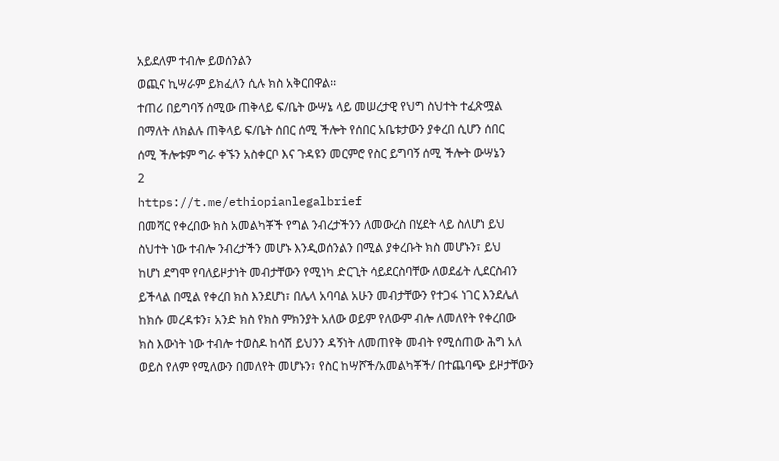አይደለም ተብሎ ይወሰንልን
ወጪና ኪሣራም ይክፈለን ሲሉ ክስ አቅርበዋል፡፡
ተጠሪ በይግባኝ ሰሚው ጠቅላይ ፍ/ቤት ውሣኔ ላይ መሠረታዊ የህግ ስህተት ተፈጽሟል
በማለት ለክልሉ ጠቅላይ ፍ/ቤት ሰበር ሰሚ ችሎት የሰበር አቤቱታውን ያቀረበ ሲሆን ሰበር
ሰሚ ችሎቱም ግራ ቀኙን አስቀርቦ እና ጉዳዩን መርምሮ የስር ይግባኝ ሰሚ ችሎት ውሣኔን
2
https://t.me/ethiopianlegalbrief
በመሻር የቀረበው ክስ አመልካቾች የግል ንብረታችንን ለመውረስ በሂደት ላይ ስለሆነ ይህ
ስህተት ነው ተብሎ ንብረታችን መሆኑ እንዲወሰንልን በሚል ያቀረቡት ክስ መሆኑን፣ ይህ
ከሆነ ደግሞ የባለይዞታነት መብታቸውን የሚነካ ድርጊት ሳይደርስባቸው ለወደፊት ሊደርስብን
ይችላል በሚል የቀረበ ክስ እንደሆነ፣ በሌላ አባባል አሁን መብታቸውን የተጋፋ ነገር እንደሌለ
ከክሱ መረዳቱን፣ አንድ ክስ የክስ ምክንያት አለው ወይም የለውም ብሎ ለመለየት የቀረበው
ክስ እውነት ነው ተብሎ ተወስዶ ከሳሽ ይህንን ዳኝነት ለመጠየቅ መብት የሚሰጠው ሕግ አለ
ወይስ የለም የሚለውን በመለየት መሆኑን፣ የስር ከሣሾች/አመልካቾች/ በተጨባጭ ይዞታቸውን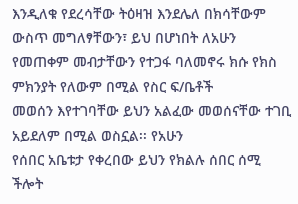እንዲለቁ የደረሳቸው ትዕዛዝ እንደሌለ በክሳቸውም ውስጥ መግለፃቸውን፣ ይህ በሆነበት ለአሁን
የመጠቀም መብታቸውን የተጋፋ ባለመኖሩ ክሱ የክስ ምክንያት የለውም በሚል የስር ፍ/ቤቶች
መወሰን እየተገባቸው ይህን አልፈው መወሰናቸው ተገቢ አይደለም በሚል ወስኗል፡፡ የአሁን
የሰበር አቤቱታ የቀረበው ይህን የክልሉ ሰበር ሰሚ ችሎት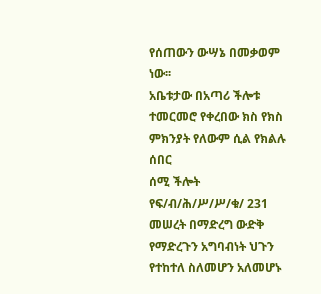የሰጠውን ውሣኔ በመቃወም ነው፡፡
አቤቱታው በአጣሪ ችሎቱ ተመርመሮ የቀረበው ክስ የክስ ምክንያት የለውም ሲል የክልሉ ሰበር
ሰሚ ችሎት የፍ/ብ/ሕ/ሥ/ሥ/ቁ/ 231 መሠረት በማድረግ ውድቅ የማድረጉን አግባብነት ህጉን
የተከተለ ስለመሆን አለመሆኑ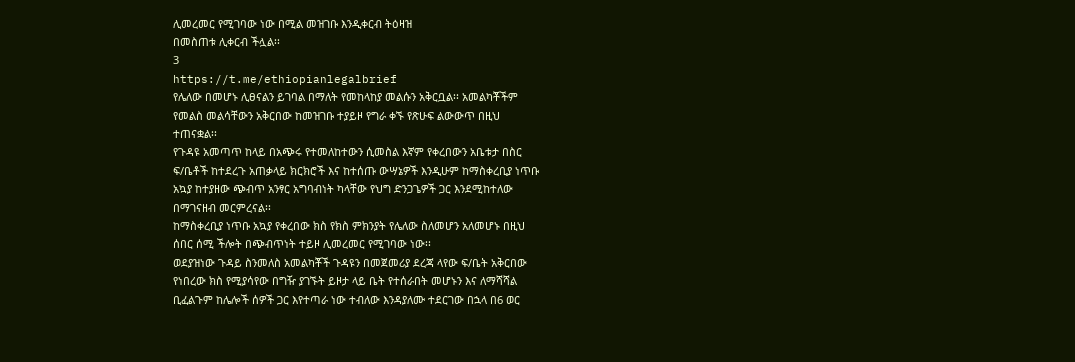ሊመረመር የሚገባው ነው በሚል መዝገቡ እንዲቀርብ ትዕዛዝ
በመስጠቱ ሊቀርብ ችሏል፡፡
3
https://t.me/ethiopianlegalbrief
የሌለው በመሆኑ ሊፀናልን ይገባል በማለት የመከላከያ መልሱን አቅርቧል፡፡ አመልካቾችም
የመልስ መልሳቸውን አቅርበው ከመዝገቡ ተያይዞ የግራ ቀኙ የጽሁፍ ልውውጥ በዚህ
ተጠናቋል፡፡
የጉዳዩ አመጣጥ ከላይ በአጭሩ የተመለከተውን ሲመስል እኛም የቀረበውን አቤቱታ በስር
ፍ/ቤቶች ከተደረጉ አጠቃላይ ክርክሮች እና ከተሰጡ ውሣኔዎች እንዲሁም ከማስቀረቢያ ነጥቡ
አኳያ ከተያዘው ጭብጥ አንፃር አግባብነት ካላቸው የህግ ድንጋጌዎች ጋር እንደሚከተለው
በማገናዘብ መርምረናል፡፡
ከማስቀረቢያ ነጥቡ አኳያ የቀረበው ክስ የክስ ምክንያት የሌለው ስለመሆን አለመሆኑ በዚህ
ሰበር ሰሚ ችሎት በጭብጥነት ተይዞ ሊመረመር የሚገባው ነው፡፡
ወደያዝነው ጉዳይ ስንመለስ አመልካቾች ጉዳዩን በመጀመሪያ ደረጃ ላየው ፍ/ቤት አቅርበው
የነበረው ክስ የሚያሳየው በግዥ ያገኙት ይዞታ ላይ ቤት የተሰራበት መሆኑን እና ለማሻሻል
ቢፈልጉም ከሌሎች ሰዎች ጋር እየተጣራ ነው ተብለው እንዳያለሙ ተደርገው በኋላ በ6 ወር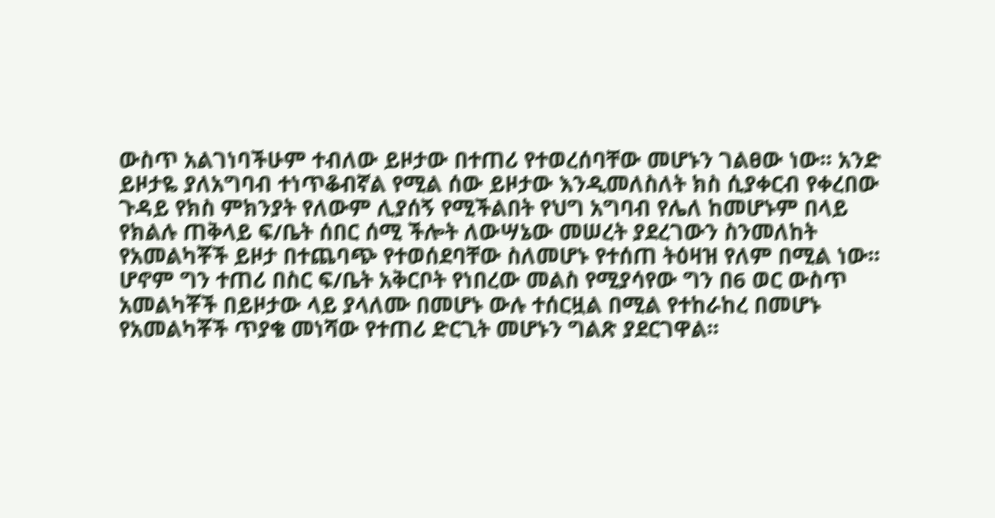ውስጥ አልገነባችሁም ተብለው ይዞታው በተጠሪ የተወረሰባቸው መሆኑን ገልፀው ነው፡፡ አንድ
ይዞታዬ ያለአግባብ ተነጥቆብኛል የሚል ሰው ይዞታው እንዲመለስለት ክስ ሲያቀርብ የቀረበው
ጉዳይ የክስ ምክንያት የለውም ሊያሰኝ የሚችልበት የህግ አግባብ የሌለ ከመሆኑም በላይ
የክልሉ ጠቅላይ ፍ/ቤት ሰበር ሰሚ ችሎት ለውሣኔው መሠረት ያደረገውን ስንመለከት
የአመልካቾች ይዞታ በተጨባጭ የተወሰደባቸው ስለመሆኑ የተሰጠ ትዕዛዝ የለም በሚል ነው፡፡
ሆኖም ግን ተጠሪ በስር ፍ/ቤት አቅርቦት የነበረው መልስ የሚያሳየው ግን በ6 ወር ውስጥ
አመልካቾች በይዞታው ላይ ያላለሙ በመሆኑ ውሉ ተሰርዟል በሚል የተከራከረ በመሆኑ
የአመልካቾች ጥያቄ መነሻው የተጠሪ ድርጊት መሆኑን ግልጽ ያደርገዋል፡፡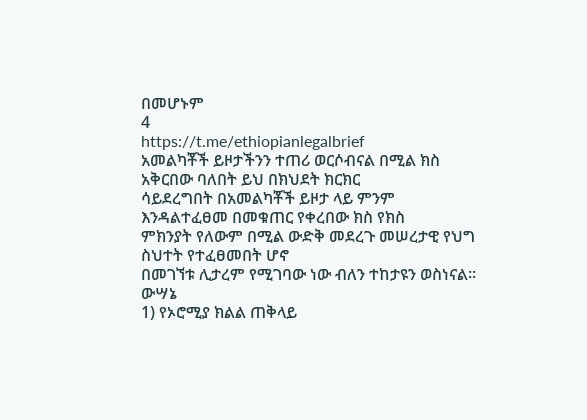በመሆኑም
4
https://t.me/ethiopianlegalbrief
አመልካቾች ይዞታችንን ተጠሪ ወርሶብናል በሚል ክስ አቅርበው ባለበት ይህ በክህደት ክርክር
ሳይደረግበት በአመልካቾች ይዞታ ላይ ምንም እንዳልተፈፀመ በመቁጠር የቀረበው ክስ የክስ
ምክንያት የለውም በሚል ውድቅ መደረጉ መሠረታዊ የህግ ስህተት የተፈፀመበት ሆኖ
በመገኘቱ ሊታረም የሚገባው ነው ብለን ተከታዩን ወስነናል፡፡
ውሣኔ
1) የኦሮሚያ ክልል ጠቅላይ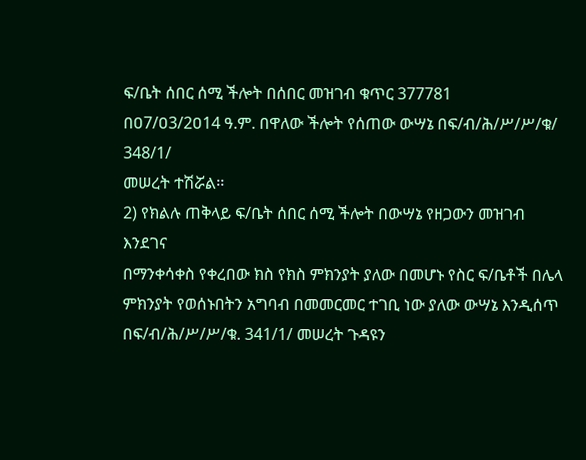ፍ/ቤት ሰበር ሰሚ ችሎት በሰበር መዝገብ ቁጥር 377781
በዐ7/ዐ3/2ዐ14 ዓ.ም. በዋለው ችሎት የሰጠው ውሣኔ በፍ/ብ/ሕ/ሥ/ሥ/ቁ/ 348/1/
መሠረት ተሽሯል፡፡
2) የክልሉ ጠቅላይ ፍ/ቤት ሰበር ሰሚ ችሎት በውሣኔ የዘጋውን መዝገብ እንደገና
በማንቀሳቀስ የቀረበው ክስ የክስ ምክንያት ያለው በመሆኑ የስር ፍ/ቤቶች በሌላ
ምክንያት የወሰኑበትን አግባብ በመመርመር ተገቢ ነው ያለው ውሣኔ እንዲሰጥ
በፍ/ብ/ሕ/ሥ/ሥ/ቁ. 341/1/ መሠረት ጉዳዩን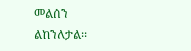መልሰን ልከንለታል፡፡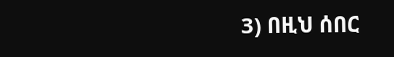3) በዚህ ሰበር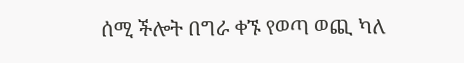ሰሚ ችሎት በግራ ቀኙ የወጣ ወጪ ካለ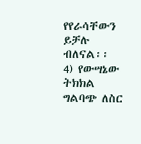የየራሳቸውን ይቻሉ ብለናል፡፡
4) የውሣኔው ትክክል ግልባጭ ለስር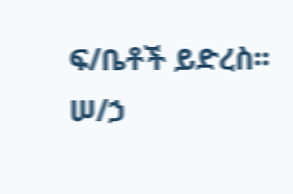ፍ/ቤቶች ይድረስ፡፡
ሠ/ኃ